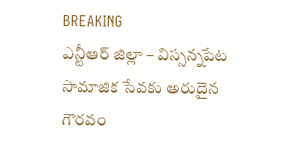BREAKING
ఎన్టీఆర్ జిల్లా – విస్సన్నపేట సామాజిక సేవకు అరుదైన గౌరవం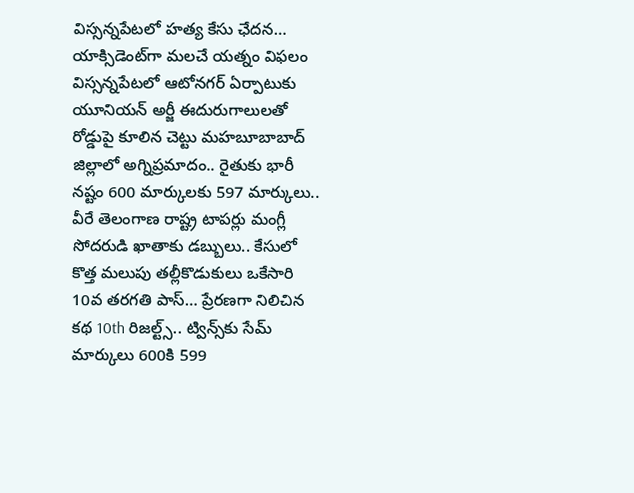విస్సన్నపేటలో హత్య కేసు ఛేదన… యాక్సిడెంట్‌గా మలచే యత్నం విఫలం విస్సన్నపేటలో ఆటోనగర్ ఏర్పాటుకు యూనియన్ అర్జీ ఈదురుగాలులతో రోడ్డుపై కూలిన చెట్టు మహబూబాబాద్ జిల్లాలో అగ్నిప్రమాదం.. రైతుకు భారీ నష్టం 600 మార్కులకు 597 మార్కులు.. వీరే తెలంగాణ రాష్ట్ర టాపర్లు మంగ్లీ సోదరుడి ఖాతాకు డబ్బులు.. కేసులో కొత్త మలుపు తల్లీకొడుకులు ఒకేసారి 10వ తరగతి పాస్… ప్రేరణగా నిలిచిన కథ 10th రిజల్ట్స్.. ట్విన్స్‌కు సేమ్ మార్కులు 600కి 599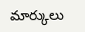మార్కులు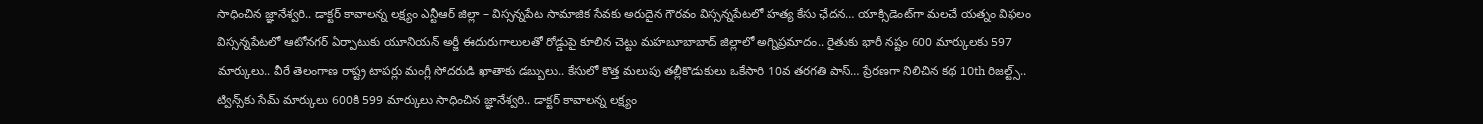సాధించిన జ్ఞానేశ్వరి.. డాక్టర్ కావాలన్న లక్ష్యం ఎన్టీఆర్ జిల్లా – విస్సన్నపేట సామాజిక సేవకు అరుదైన గౌరవం విస్సన్నపేటలో హత్య కేసు ఛేదన… యాక్సిడెంట్‌గా మలచే యత్నం విఫలం విస్సన్నపేటలో ఆటోనగర్ ఏర్పాటుకు యూనియన్ అర్జీ ఈదురుగాలులతో రోడ్డుపై కూలిన చెట్టు మహబూబాబాద్ జిల్లాలో అగ్నిప్రమాదం.. రైతుకు భారీ నష్టం 600 మార్కులకు 597 మార్కులు.. వీరే తెలంగాణ రాష్ట్ర టాపర్లు మంగ్లీ సోదరుడి ఖాతాకు డబ్బులు.. కేసులో కొత్త మలుపు తల్లీకొడుకులు ఒకేసారి 10వ తరగతి పాస్… ప్రేరణగా నిలిచిన కథ 10th రిజల్ట్స్.. ట్విన్స్‌కు సేమ్ మార్కులు 600కి 599 మార్కులు సాధించిన జ్ఞానేశ్వరి.. డాక్టర్ కావాలన్న లక్ష్యం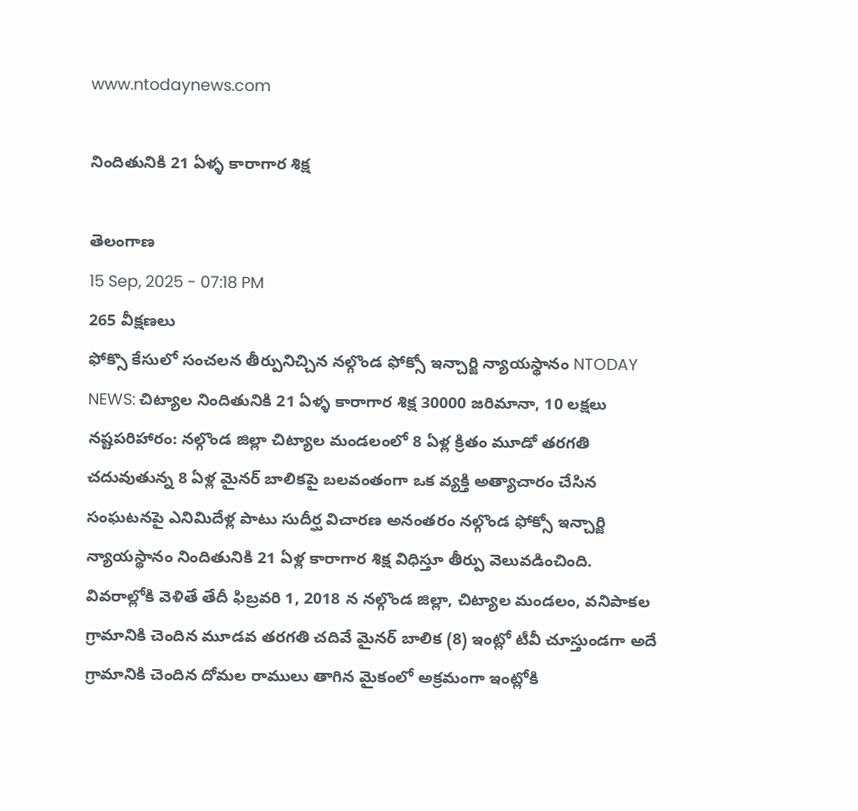www.ntodaynews.com

నిందితునికి 21 ఏళ్ళ కారాగార శిక్ష

తెలంగాణ
15 Sep, 2025 - 07:18 PM
265 వీక్షణలు
ఫోక్సొ కేసులో సంచలన తీర్పునిచ్చిన నల్గొండ ఫోక్సో ఇన్చార్జి న్యాయస్థానం NTODAY NEWS: చిట్యాల నిందితునికి 21 ఏళ్ళ కారాగార శిక్ష 30000 జరిమానా, 10 లక్షలు నష్టపరిహారం: నల్గొండ జిల్లా చిట్యాల మండలంలో 8 ఏళ్ల క్రితం మూడో తరగతి చదువుతున్న 8 ఏళ్ల మైనర్ బాలికపై బలవంతంగా ఒక వ్యక్తి అత్యాచారం చేసిన సంఘటనపై ఎనిమిదేళ్ల పాటు సుదీర్ఘ విచారణ అనంతరం నల్గొండ ఫోక్సో ఇన్చార్జి న్యాయస్థానం నిందితునికి 21 ఏళ్ల కారాగార శిక్ష విధిస్తూ తీర్పు వెలువడించింది. వివరాల్లోకి వెళితే తేదీ ఫిబ్రవరి 1, 2018 న నల్గొండ జిల్లా, చిట్యాల మండలం, వనిపాకల గ్రామానికి చెందిన మూడవ తరగతి చదివే మైనర్ బాలిక (8) ఇంట్లో టీవీ చూస్తుండగా అదే గ్రామానికి చెందిన దోమల రాములు తాగిన మైకంలో అక్రమంగా ఇంట్లోకి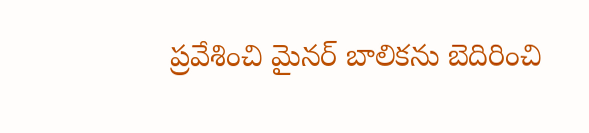ప్రవేశించి మైనర్ బాలికను బెదిరించి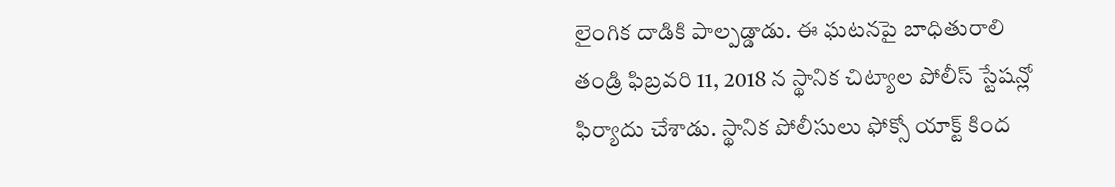లైంగిక దాడికి పాల్పడ్డాడు. ఈ ఘటనపై బాధితురాలి తండ్రి ఫిబ్రవరి 11, 2018 న స్థానిక చిట్యాల పోలీస్ స్టేషన్లో ఫిర్యాదు చేశాడు. స్థానిక పోలీసులు ఫోక్సో యాక్ట్ కింద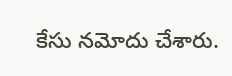కేసు నమోదు చేశారు.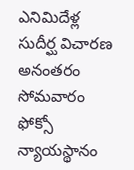ఎనిమిదేళ్ల సుదీర్ఘ విచారణ అనంతరం సోమవారం ఫోక్సో న్యాయస్థానం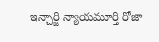ఇన్చార్జి న్యాయమూర్తి రోజా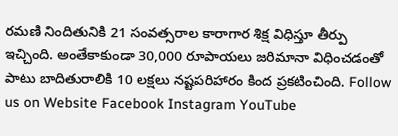రమణి నిందితునికి 21 సంవత్సరాల కారాగార శిక్ష విధిస్తూ తీర్పు ఇచ్చింది. అంతేకాకుండా 30,000 రూపాయలు జరిమానా విధించడంతో పాటు బాదితురాలికి 10 లక్షలు నష్టపరిహారం కింద ప్రకటించింది. Follow us on Website Facebook Instagram YouTube